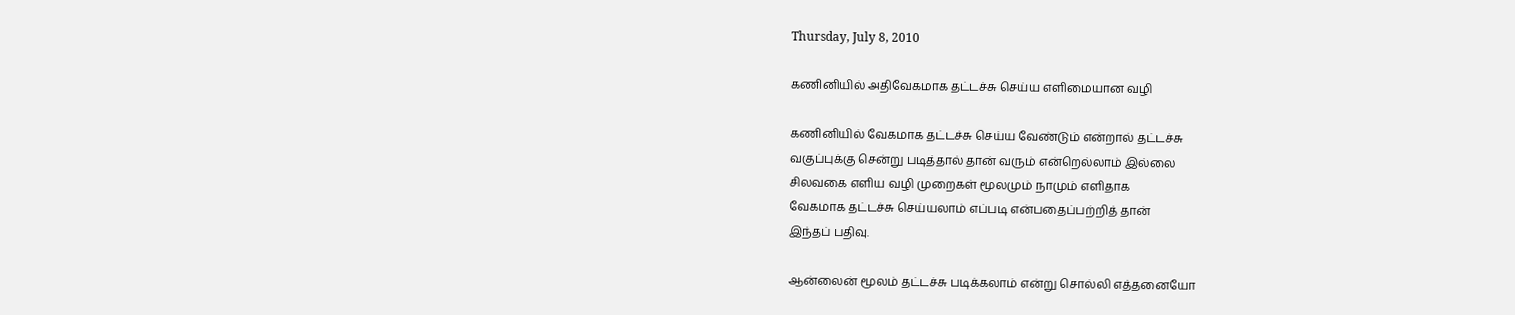Thursday, July 8, 2010

கணினியில் அதிவேகமாக தட்டச்சு செய்ய எளிமையான வழி

கணினியில் வேகமாக தட்டச்சு செய்ய வேண்டும் என்றால் தட்டச்சு
வகுப்புக்கு சென்று படித்தால் தான் வரும் என்றெல்லாம் இல்லை
சிலவகை எளிய வழி முறைகள் மூலமும் நாமும் எளிதாக
வேகமாக தட்டச்சு செய்யலாம் எப்படி என்பதைப்பற்றித் தான்
இந்தப் பதிவு.

ஆன்லைன் மூலம் தட்டச்சு படிக்கலாம் என்று சொல்லி எத்தனையோ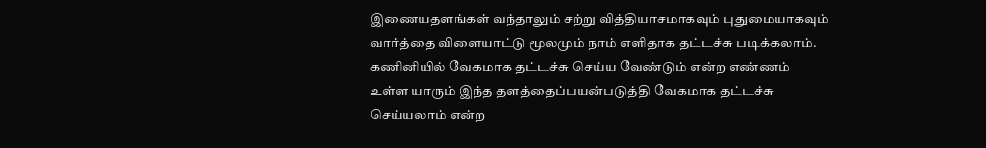இணையதளங்கள் வந்தாலும் சற்று வித்தியாசமாகவும் புதுமையாகவும்
வார்த்தை விளையாட்டு மூலமும் நாம் எளிதாக தட்டச்சு படிக்கலாம்.
கணினியில் வேகமாக தட்டச்சு செய்ய வேண்டும் என்ற எண்ணம்
உள்ள யாரும் இந்த தளத்தைப்பயன்படுத்தி வேகமாக தட்டச்சு
செய்யலாம் என்ற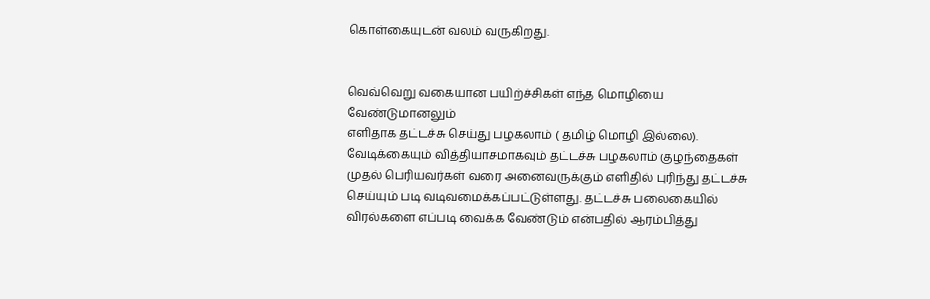கொள்கையுடன் வலம் வருகிறது.


வெவ்வெறு வகையான பயிற்ச்சிகள் எந்த மொழியை வேண்டுமானலும்
எளிதாக தட்டச்சு செய்து பழகலாம் ( தமிழ் மொழி இல்லை).
வேடிக்கையும் வித்தியாசமாகவும் தட்டச்சு பழகலாம் குழந்தைகள்
முதல் பெரியவர்கள் வரை அனைவருக்கும் எளிதில் புரிந்து தட்டச்சு
செய்யும் படி வடிவமைக்கப்பட்டுள்ளது. தட்டச்சு பலைகையில்
விரல்களை எப்படி வைக்க வேண்டும் என்பதில் ஆரம்பித்து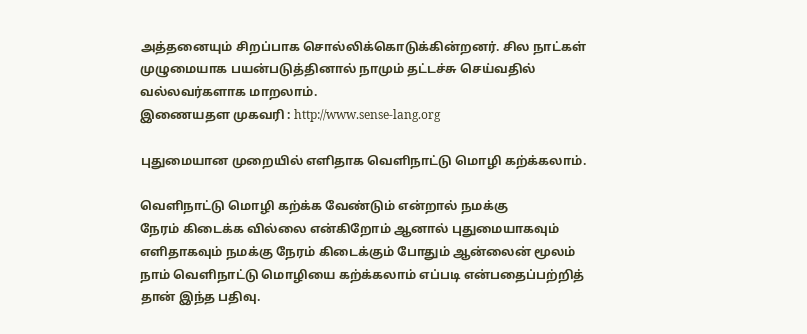அத்தனையும் சிறப்பாக சொல்லிக்கொடுக்கின்றனர். சில நாட்கள்
முழுமையாக பயன்படுத்தினால் நாமும் தட்டச்சு செய்வதில்
வல்லவர்களாக மாறலாம்.
இணையதள முகவரி : http://www.sense-lang.org

புதுமையான முறையில் எளிதாக வெளிநாட்டு மொழி கற்க்கலாம்.

வெளிநாட்டு மொழி கற்க்க வேண்டும் என்றால் நமக்கு
நேரம் கிடைக்க வில்லை என்கிறோம் ஆனால் புதுமையாகவும்
எளிதாகவும் நமக்கு நேரம் கிடைக்கும் போதும் ஆன்லைன் மூலம்
நாம் வெளிநாட்டு மொழியை கற்க்கலாம் எப்படி என்பதைப்பற்றித்
தான் இந்த பதிவு.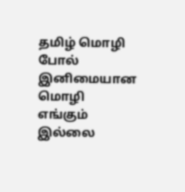தமிழ் மொழி போல் இனிமையான மொழி எங்கும் இல்லை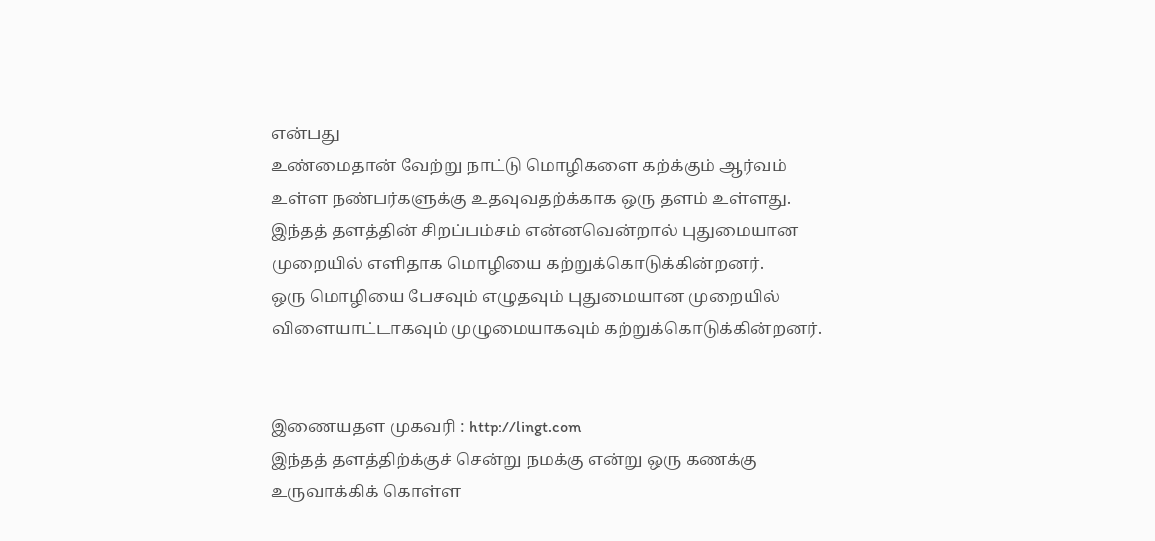என்பது
உண்மைதான் வேற்று நாட்டு மொழிகளை கற்க்கும் ஆர்வம்
உள்ள நண்பர்களுக்கு உதவுவதற்க்காக ஒரு தளம் உள்ளது.
இந்தத் தளத்தின் சிறப்பம்சம் என்னவென்றால் புதுமையான
முறையில் எளிதாக மொழியை கற்றுக்கொடுக்கின்றனர்.
ஒரு மொழியை பேசவும் எழுதவும் புதுமையான முறையில்
விளையாட்டாகவும் முழுமையாகவும் கற்றுக்கொடுக்கின்றனர்.


இணையதள முகவரி : http://lingt.com
இந்தத் தளத்திற்க்குச் சென்று நமக்கு என்று ஒரு கணக்கு
உருவாக்கிக் கொள்ள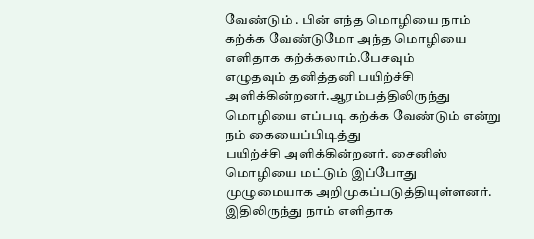வேண்டும் . பின் எந்த மொழியை நாம்
கற்க்க வேண்டுமோ அந்த மொழியை எளிதாக கற்க்கலாம்.பேசவும்
எழுதவும் தனித்தனி பயிற்ச்சி அளிக்கின்றனர்.ஆரம்பத்திலிருந்து
மொழியை எப்படி கற்க்க வேண்டும் என்று நம் கையைப்பிடித்து
பயிற்ச்சி அளிக்கின்றனர். சைனிஸ் மொழியை மட்டும் இப்போது
முழுமையாக அறிமுகப்படுத்தியுள்ளனர். இதிலிருந்து நாம் எளிதாக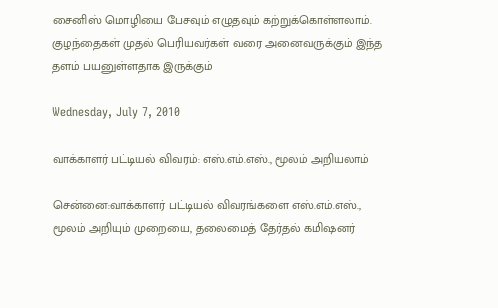சைனிஸ் மொழியை பேசவும் எழுதவும் கற்றுக்கொள்ளலாம்.
குழந்தைகள் முதல் பெரியவர்கள் வரை அனைவருக்கும் இந்த
தளம் பயனுள்ளதாக இருக்கும்

Wednesday, July 7, 2010

வாக்காளர் பட்டியல் விவரம்: எஸ்.எம்.எஸ்., மூலம் அறியலாம்

சென்னை:வாக்காளர் பட்டியல் விவரங்களை எஸ்.எம்.எஸ்., மூலம் அறியும் முறையை, தலைமைத் தேர்தல் கமிஷனர்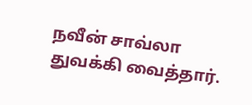நவீன் சாவ்லா துவக்கி வைத்தார்.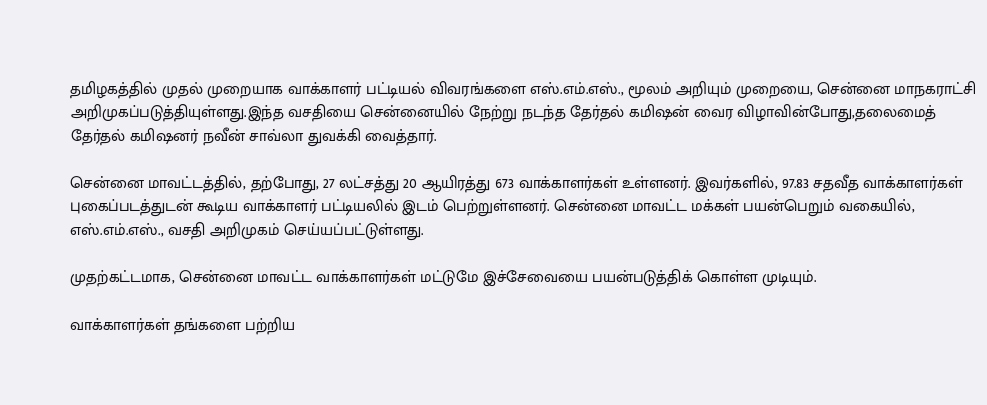தமிழகத்தில் முதல் முறையாக வாக்காளர் பட்டியல் விவரங்களை எஸ்.எம்.எஸ்., மூலம் அறியும் முறையை, சென்னை மாநகராட்சி அறிமுகப்படுத்தியுள்ளது.இந்த வசதியை சென்னையில் நேற்று நடந்த தேர்தல் கமிஷன் வைர விழாவின்போது,தலைமைத் தேர்தல் கமிஷனர் நவீன் சாவ்லா துவக்கி வைத்தார்.

சென்னை மாவட்டத்தில், தற்போது, 27 லட்சத்து 20 ஆயிரத்து 673 வாக்காளர்கள் உள்ளனர். இவர்களில், 97.83 சதவீத வாக்காளர்கள் புகைப்படத்துடன் கூடிய வாக்காளர் பட்டியலில் இடம் பெற்றுள்ளனர். சென்னை மாவட்ட மக்கள் பயன்பெறும் வகையில், எஸ்.எம்.எஸ்., வசதி அறிமுகம் செய்யப்பட்டுள்ளது.

முதற்கட்டமாக, சென்னை மாவட்ட வாக்காளர்கள் மட்டுமே இச்சேவையை பயன்படுத்திக் கொள்ள முடியும்.

வாக்காளர்கள் தங்களை பற்றிய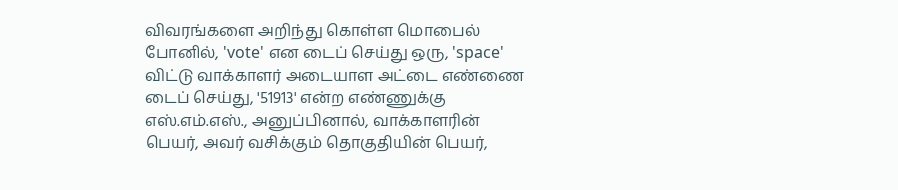விவரங்களை அறிந்து கொள்ள மொபைல் போனில், 'vote' என டைப் செய்து ஒரு, 'space' விட்டு வாக்காளர் அடையாள அட்டை எண்ணை டைப் செய்து, '51913' என்ற எண்ணுக்கு எஸ்.எம்.எஸ்., அனுப்பினால், வாக்காளரின் பெயர், அவர் வசிக்கும் தொகுதியின் பெயர்,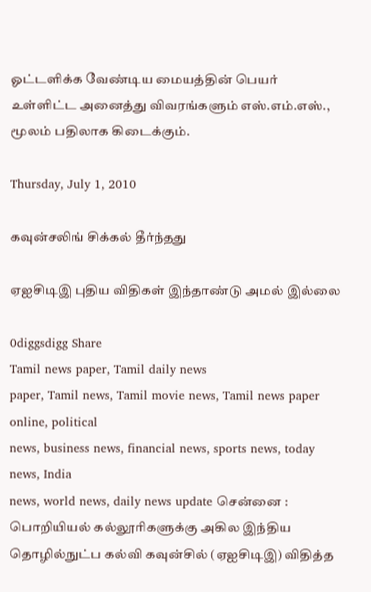ஓட்டளிக்க வேண்டிய மையத்தின் பெயர் உள்ளிட்ட அனைத்து விவரங்களும் எஸ்.எம்.எஸ்., மூலம் பதிலாக கிடைக்கும்.

Thursday, July 1, 2010

கவுன்சலிங் சிக்கல் தீர்ந்தது

ஏஐசிடிஇ புதிய விதிகள் இந்தாண்டு அமல் இல்லை

0diggsdigg Share
Tamil news paper, Tamil daily news
paper, Tamil news, Tamil movie news, Tamil news paper online, political
news, business news, financial news, sports news, today news, India
news, world news, daily news update சென்னை : பொறியியல் கல்லூரிகளுக்கு அகில இந்திய தொழில்நுட்ப கல்வி கவுன்சில் (ஏஐசிடிஇ) விதித்த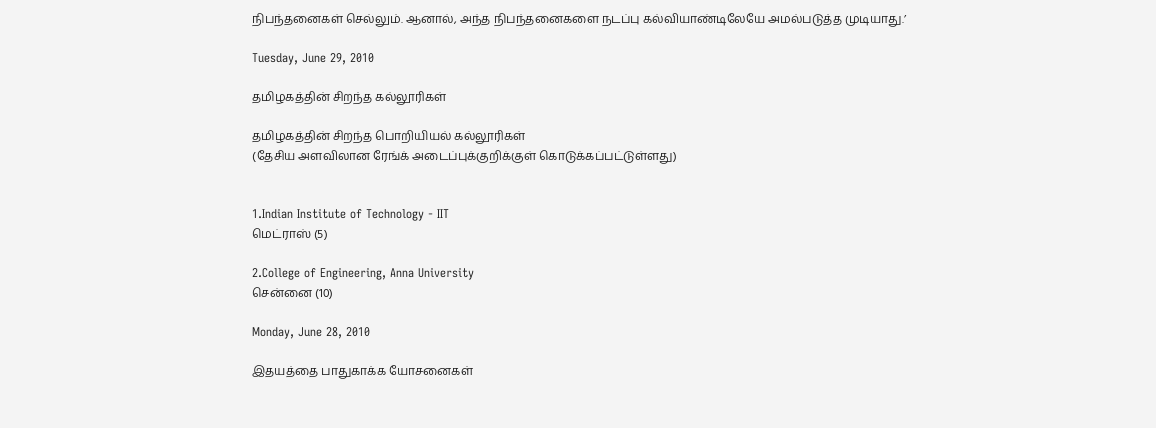நிபந்தனைகள் செல்லும். ஆனால், அந்த நிபந்தனைகளை நடப்பு கல்வியாண்டிலேயே அமல்படுத்த முடியாது.’

Tuesday, June 29, 2010

தமிழகத்தின் சிறந்த கல்லூரிகள்

தமிழகத்தின் சிறந்த பொறியியல் கல்லூரிகள்
(தேசிய அளவிலான ரேங்க் அடைப்புக்குறிக்குள் கொடுக்கப்பட்டுள்ளது)


1.Indian Institute of Technology - IIT
மெட்ராஸ் (5)

2.College of Engineering, Anna University
சென்னை (10)

Monday, June 28, 2010

இதயத்தை பாதுகாக்க யோசனைகள்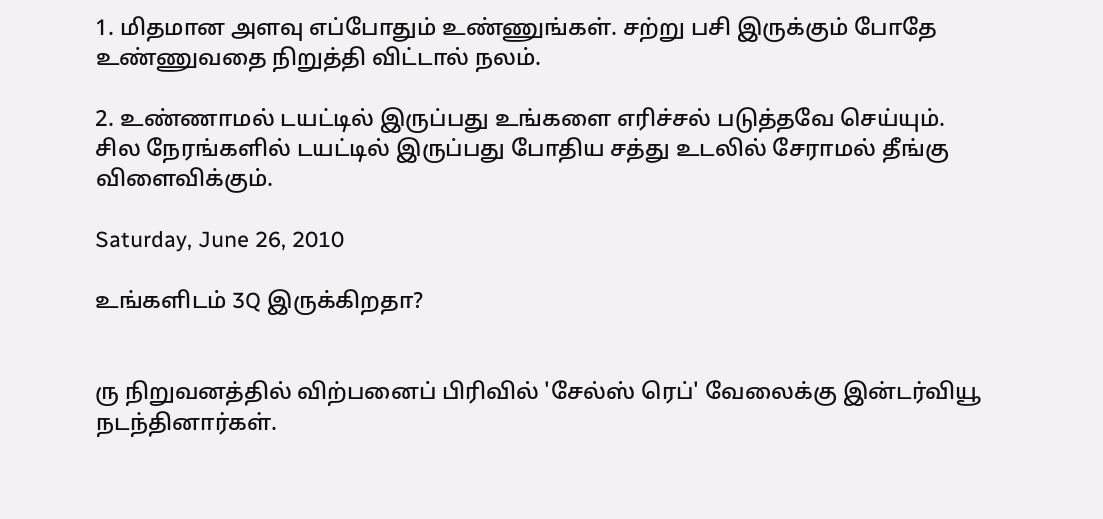1. மிதமான அளவு எப்போதும் உண்ணுங்கள். சற்று பசி இருக்கும் போதே உண்ணுவதை நிறுத்தி விட்டால் நலம்.

2. உண்ணாமல் டயட்டில் இருப்பது உங்களை எரிச்சல் படுத்தவே செய்யும். சில நேரங்களில் டயட்டில் இருப்பது போதிய சத்து உடலில் சேராமல் தீங்கு விளைவிக்கும்.

Saturday, June 26, 2010

உங்களிடம் 3Q இருக்கிறதா?


ரு நிறுவனத்தில் விற்பனைப் பிரிவில் 'சேல்ஸ் ரெப்' வேலைக்கு இன்டர்வியூ நடந்தினார்கள்.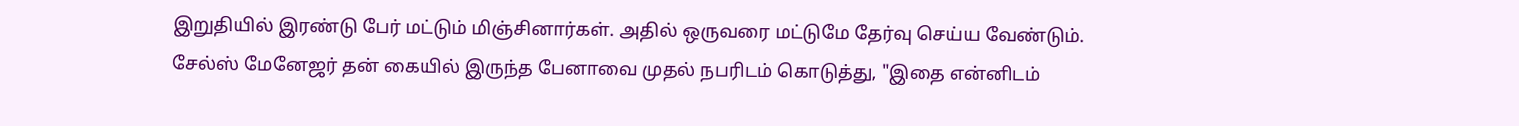இறுதியில் இரண்டு பேர் மட்டும் மிஞ்சினார்கள். அதில் ஒருவரை மட்டுமே தேர்வு செய்ய வேண்டும்.
சேல்ஸ் மேனேஜர் தன் கையில் இருந்த பேனாவை முதல் நபரிடம் கொடுத்து, "இதை என்னிடம்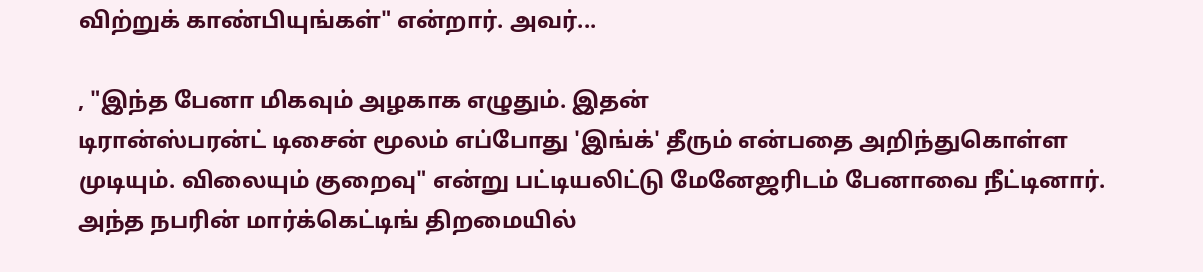விற்றுக் காண்பியுங்கள்" என்றார். அவர்...

, "இந்த பேனா மிகவும் அழகாக எழுதும். இதன்
டிரான்ஸ்பரன்ட் டிசைன் மூலம் எப்போது 'இங்க்' தீரும் என்பதை அறிந்துகொள்ள முடியும். விலையும் குறைவு" என்று பட்டியலிட்டு மேனேஜரிடம் பேனாவை நீட்டினார். அந்த நபரின் மார்க்கெட்டிங் திறமையில்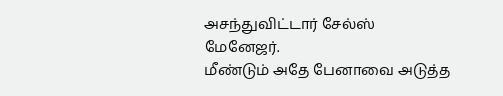அசந்துவிட்டார் சேல்ஸ் மேனேஜர்.
மீண்டும் அதே பேனாவை அடுத்த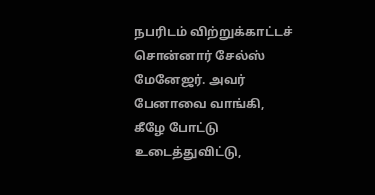நபரிடம் விற்றுக்காட்டச் சொன்னார் சேல்ஸ் மேனேஜர். அவர் பேனாவை வாங்கி, கீழே போட்டு உடைத்துவிட்டு,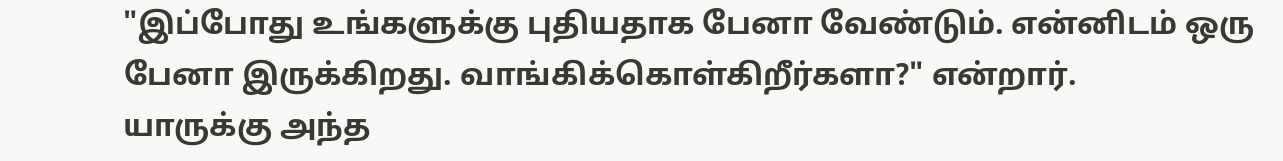"இப்போது உங்களுக்கு புதியதாக பேனா வேண்டும். என்னிடம் ஒரு பேனா இருக்கிறது. வாங்கிக்கொள்கிறீர்களா?" என்றார்.
யாருக்கு அந்த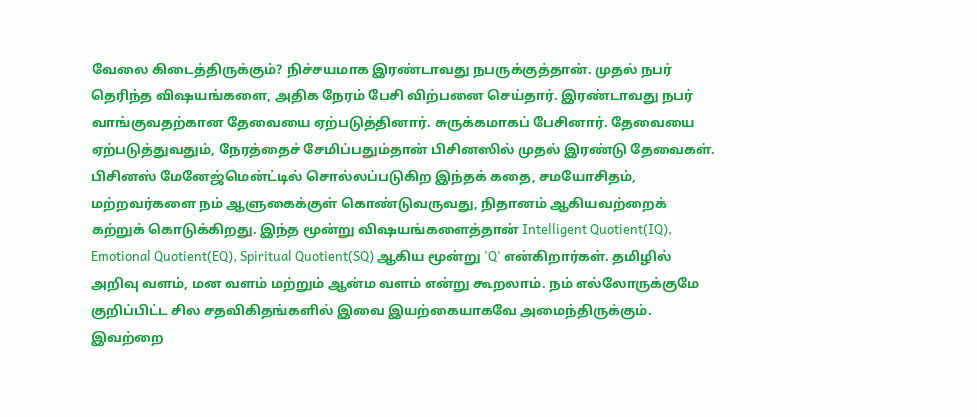வேலை கிடைத்திருக்கும்? நிச்சயமாக இரண்டாவது நபருக்குத்தான். முதல் நபர் தெரிந்த விஷயங்களை, அதிக நேரம் பேசி விற்பனை செய்தார். இரண்டாவது நபர் வாங்குவதற்கான தேவையை ஏற்படுத்தினார். சுருக்கமாகப் பேசினார். தேவையை ஏற்படுத்துவதும், நேரத்தைச் சேமிப்பதும்தான் பிசினஸில் முதல் இரண்டு தேவைகள்.
பிசினஸ் மேனேஜ்மென்ட்டில் சொல்லப்படுகிற இந்தக் கதை, சமயோசிதம், மற்றவர்களை நம் ஆளுகைக்குள் கொண்டுவருவது, நிதானம் ஆகியவற்றைக் கற்றுக் கொடுக்கிறது. இந்த மூன்று விஷயங்களைத்தான் Intelligent Quotient(IQ), Emotional Quotient(EQ), Spiritual Quotient(SQ) ஆகிய மூன்று 'Q' என்கிறார்கள். தமிழில் அறிவு வளம், மன வளம் மற்றும் ஆன்ம வளம் என்று கூறலாம். நம் எல்லோருக்குமே குறிப்பிட்ட சில சதவிகிதங்களில் இவை இயற்கையாகவே அமைந்திருக்கும். இவற்றை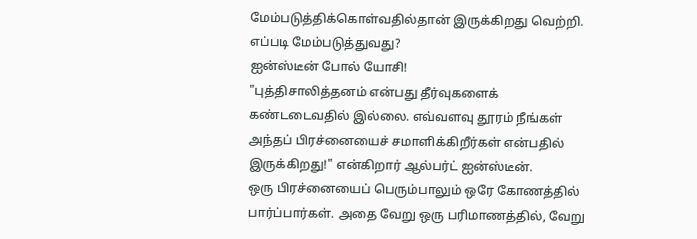மேம்படுத்திக்கொள்வதில்தான் இருக்கிறது வெற்றி. எப்படி மேம்படுத்துவது?
ஐன்ஸ்டீன் போல் யோசி!
"புத்திசாலித்தனம் என்பது தீர்வுகளைக் கண்டடைவதில் இல்லை. எவ்வளவு தூரம் நீங்கள் அந்தப் பிரச்னையைச் சமாளிக்கிறீர்கள் என்பதில் இருக்கிறது!" என்கிறார் ஆல்பர்ட் ஐன்ஸ்டீன்.
ஒரு பிரச்னையைப் பெரும்பாலும் ஒரே கோணத்தில் பார்ப்பார்கள். அதை வேறு ஒரு பரிமாணத்தில், வேறு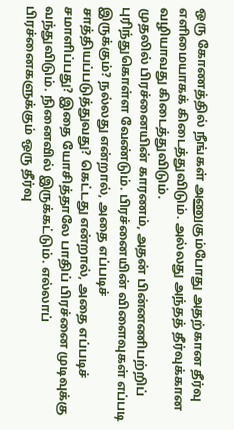ஒரு கோணத்தில் நீங்கள் அணுகும்போது அதற்கான தீர்வு எளிமையாகக் கிடைத்துவிடும். அல்லது அந்தத் தீர்வுக்கான வழியாவது கிடைத்துவிடும்.
முதலில் பிரச்னையின் காரணம், அதன் பின்னணிபற்றிப் புரிந்துகொள்ள வேண்டும். பிரச்னையின் விளைவுகள் எப்படி இருக்கும்? நல்லது என்றால், அதை எப்படிச் சாத்தியப்படுத்துவது? கெட்டது என்றால், அதை எப்படிச் சமாளிப்பது? இதை யோசித்தாலே பாதிப் பிரச்னை முடிவுக்கு வந்துவிடும். நினைவில் இருக்கட்டும். எல்லாப் பிரச்னைகளுக்கும் ஒரு தீர்வு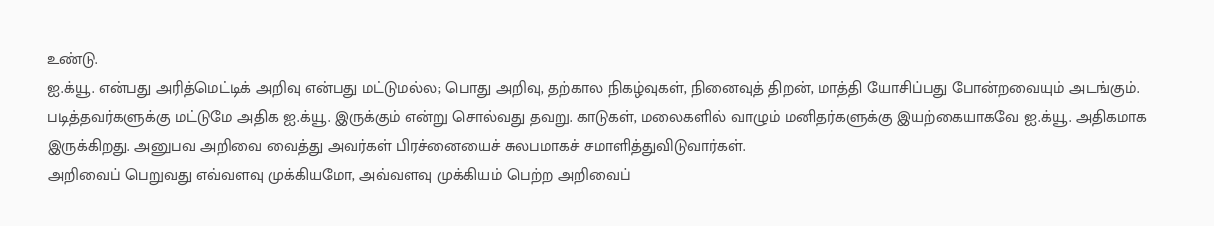உண்டு.
ஐ.க்யூ. என்பது அரித்மெட்டிக் அறிவு என்பது மட்டுமல்ல; பொது அறிவு, தற்கால நிகழ்வுகள், நினைவுத் திறன், மாத்தி யோசிப்பது போன்றவையும் அடங்கும். படித்தவர்களுக்கு மட்டுமே அதிக ஐ.க்யூ. இருக்கும் என்று சொல்வது தவறு. காடுகள், மலைகளில் வாழும் மனிதர்களுக்கு இயற்கையாகவே ஐ.க்யூ. அதிகமாக இருக்கிறது. அனுபவ அறிவை வைத்து அவர்கள் பிரச்னையைச் சுலபமாகச் சமாளித்துவிடுவார்கள்.
அறிவைப் பெறுவது எவ்வளவு முக்கியமோ, அவ்வளவு முக்கியம் பெற்ற அறிவைப்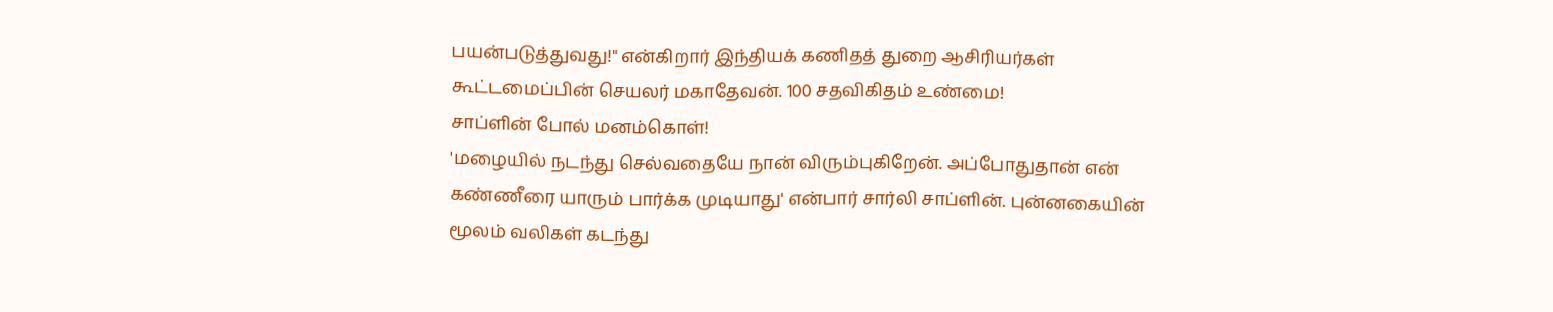பயன்படுத்துவது!" என்கிறார் இந்தியக் கணிதத் துறை ஆசிரியர்கள் கூட்டமைப்பின் செயலர் மகாதேவன். 100 சதவிகிதம் உண்மை!
சாப்ளின் போல் மனம்கொள்!
'மழையில் நடந்து செல்வதையே நான் விரும்புகிறேன். அப்போதுதான் என் கண்ணீரை யாரும் பார்க்க முடியாது' என்பார் சார்லி சாப்ளின். புன்னகையின் மூலம் வலிகள் கடந்து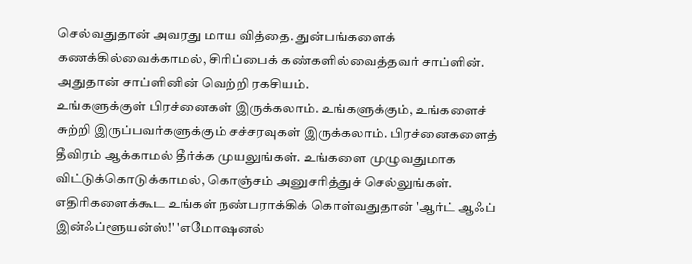செல்வதுதான் அவரது மாய வித்தை. துன்பங்களைக் கணக்கில்வைக்காமல், சிரிப்பைக் கண்களில்வைத்தவர் சாப்ளின். அதுதான் சாப்ளினின் வெற்றி ரகசியம்.
உங்களுக்குள் பிரச்னைகள் இருக்கலாம். உங்களுக்கும், உங்களைச் சுற்றி இருப்பவர்களுக்கும் சச்சரவுகள் இருக்கலாம். பிரச்னைகளைத் தீவிரம் ஆக்காமல் தீர்க்க முயலுங்கள். உங்களை முழுவதுமாக விட்டுக்கொடுக்காமல், கொஞ்சம் அனுசரித்துச் செல்லுங்கள். எதிரிகளைக்கூட உங்கள் நண்பராக்கிக் கொள்வதுதான் 'ஆர்ட் ஆஃப் இன்ஃப்ளூயன்ஸ்!' 'எமோஷனல்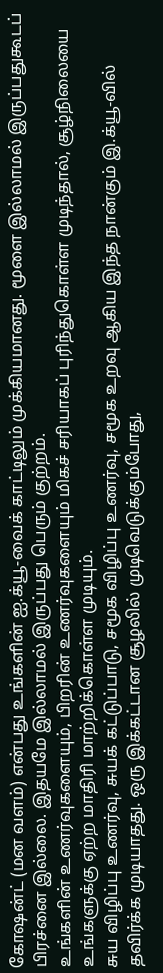கோஷன்ட் (மன வளம்) என்பது உங்களின் ஐ.க்யூ-வைக் காட்டிலும் முக்கியமானது. மூளை இல்லாமல் இருப்பதுகூடப் பிரச்னை இல்லை. இதயமே இல்லாமல் இருப்பது பெரும் குற்றம்.
உங்களின் உணர்வுகளையும், பிறரின் உணர்வுகளையும் மிகச் சரியாகப் புரிந்துகொள்ள முடிந்தால், சூழ்நிலையை உங்களுக்கு ஏற்ற மாதிரி மாற்றிக்கொள்ள முடியும்.
சுய விழிப்பு உணர்வு, சுயக் கட்டுப்பாடு, சமூக விழிப்பு உணர்வு, சமூக உறவு ஆகிய இந்த நான்கும் இ.க்யூ-வில் தவிர்க்க முடியாதது. ஒரு இக்கட்டான சூழலில் முடிவெடுக்கும்போது,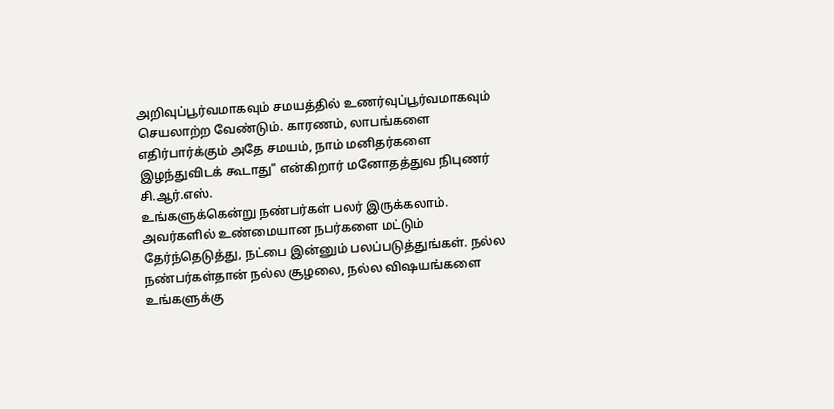அறிவுப்பூர்வமாகவும் சமயத்தில் உணர்வுப்பூர்வமாகவும் செயலாற்ற வேண்டும். காரணம், லாபங்களை எதிர்பார்க்கும் அதே சமயம், நாம் மனிதர்களை இழந்துவிடக் கூடாது" என்கிறார் மனோதத்துவ நிபுணர் சி.ஆர்.எஸ்.
உங்களுக்கென்று நண்பர்கள் பலர் இருக்கலாம். அவர்களில் உண்மையான நபர்களை மட்டும் தேர்ந்தெடுத்து, நட்பை இன்னும் பலப்படுத்துங்கள். நல்ல நண்பர்கள்தான் நல்ல சூழலை, நல்ல விஷயங்களை உங்களுக்கு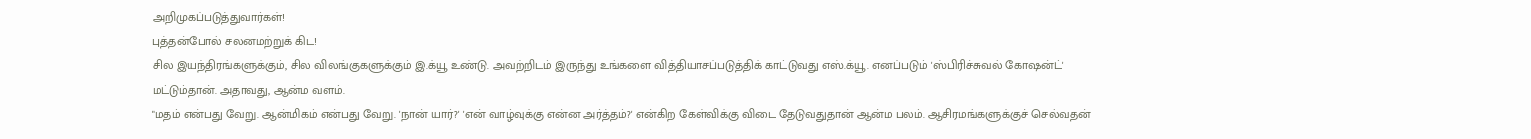அறிமுகப்படுத்துவார்கள்!
புத்தன்போல் சலனமற்றுக் கிட!
சில இயந்திரங்களுக்கும், சில விலங்குகளுக்கும் இ.க்யூ உண்டு. அவற்றிடம் இருந்து உங்களை வித்தியாசப்படுத்திக் காட்டுவது எஸ்.க்யூ. எனப்படும் 'ஸ்பிரிச்சுவல் கோஷன்ட்' மட்டும்தான். அதாவது, ஆன்ம வளம்.
"மதம் என்பது வேறு. ஆன்மிகம் என்பது வேறு. 'நான் யார்?' 'என் வாழ்வுக்கு என்ன அர்த்தம்?' என்கிற கேள்விக்கு விடை தேடுவதுதான் ஆன்ம பலம். ஆசிரமங்களுக்குச் செல்வதன்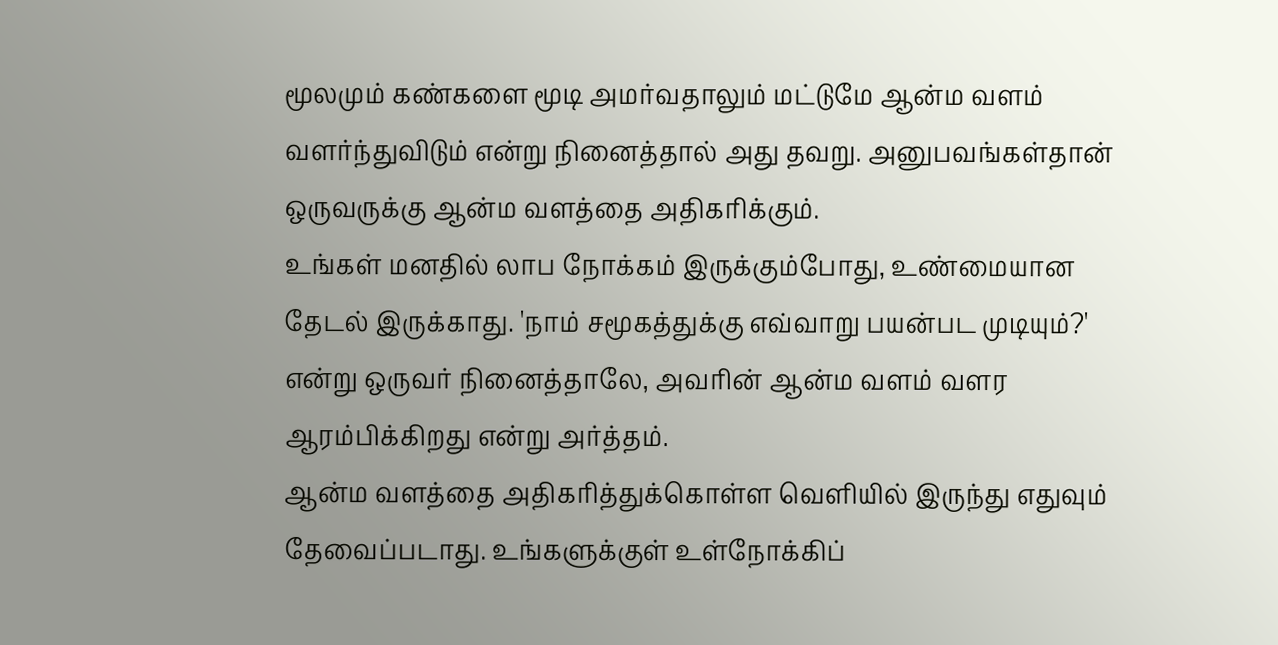மூலமும் கண்களை மூடி அமர்வதாலும் மட்டுமே ஆன்ம வளம் வளர்ந்துவிடும் என்று நினைத்தால் அது தவறு. அனுபவங்கள்தான் ஒருவருக்கு ஆன்ம வளத்தை அதிகரிக்கும்.
உங்கள் மனதில் லாப நோக்கம் இருக்கும்போது, உண்மையான தேடல் இருக்காது. 'நாம் சமூகத்துக்கு எவ்வாறு பயன்பட முடியும்?' என்று ஒருவர் நினைத்தாலே, அவரின் ஆன்ம வளம் வளர ஆரம்பிக்கிறது என்று அர்த்தம்.
ஆன்ம வளத்தை அதிகரித்துக்கொள்ள வெளியில் இருந்து எதுவும் தேவைப்படாது. உங்களுக்குள் உள்நோக்கிப்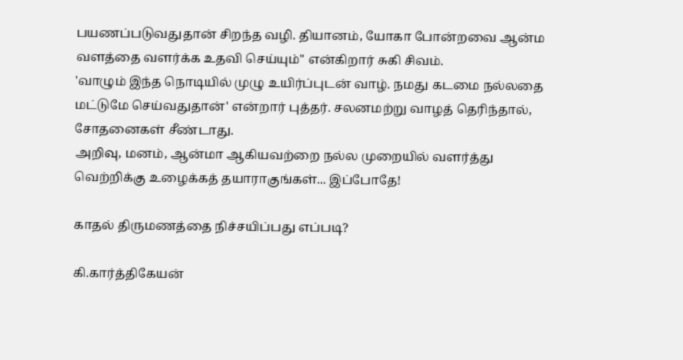பயணப்படுவதுதான் சிறந்த வழி. தியானம், யோகா போன்றவை ஆன்ம வளத்தை வளர்க்க உதவி செய்யும்" என்கிறார் சுகி சிவம்.
'வாழும் இந்த நொடியில் முழு உயிர்ப்புடன் வாழ். நமது கடமை நல்லதை மட்டுமே செய்வதுதான்' என்றார் புத்தர். சலனமற்று வாழத் தெரிந்தால், சோதனைகள் சீண்டாது.
அறிவு, மனம், ஆன்மா ஆகியவற்றை நல்ல முறையில் வளர்த்து வெற்றிக்கு உழைக்கத் தயாராகுங்கள்... இப்போதே!

காதல் திருமணத்தை நிச்சயிப்பது எப்படி?

கி.கார்த்திகேயன்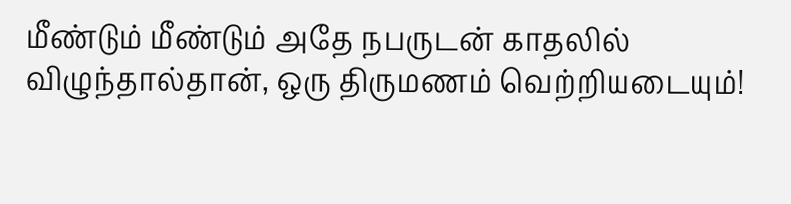மீண்டும் மீண்டும் அதே நபருடன் காதலில் விழுந்தால்தான், ஒரு திருமணம் வெற்றியடையும்!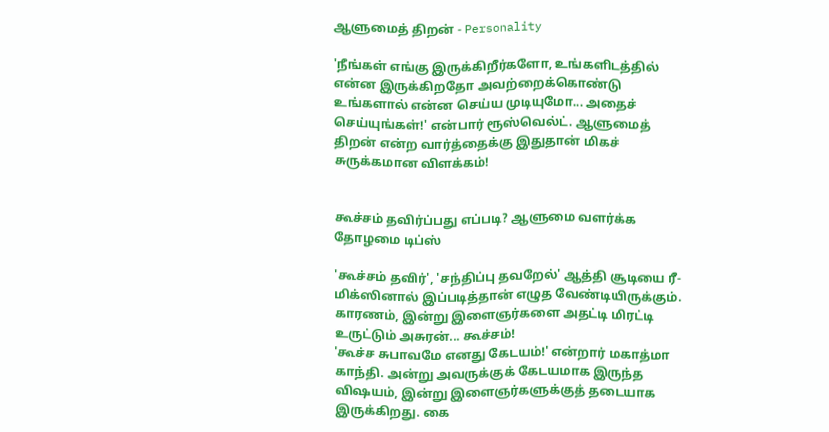ஆளுமைத் திறன் - Personality

'நீங்கள் எங்கு இருக்கிறீர்களோ, உங்களிடத்தில் என்ன இருக்கிறதோ அவற்றைக்கொண்டு உங்களால் என்ன செய்ய முடியுமோ... அதைச் செய்யுங்கள்!' என்பார் ரூஸ்வெல்ட். ஆளுமைத் திறன் என்ற வார்த்தைக்கு இதுதான் மிகச் சுருக்கமான விளக்கம்!


கூச்சம் தவிர்ப்பது எப்படி? ஆளுமை வளர்க்க தோழமை டிப்ஸ்

'கூச்சம் தவிர்', 'சந்திப்பு தவறேல்' ஆத்தி சூடியை ரீ-மிக்ஸினால் இப்படித்தான் எழுத வேண்டியிருக்கும். காரணம், இன்று இளைஞர்களை அதட்டி மிரட்டி உருட்டும் அசுரன்... கூச்சம்!
'கூச்ச சுபாவமே எனது கேடயம்!' என்றார் மகாத்மா காந்தி. அன்று அவருக்குக் கேடயமாக இருந்த விஷயம், இன்று இளைஞர்களுக்குத் தடையாக இருக்கிறது. கை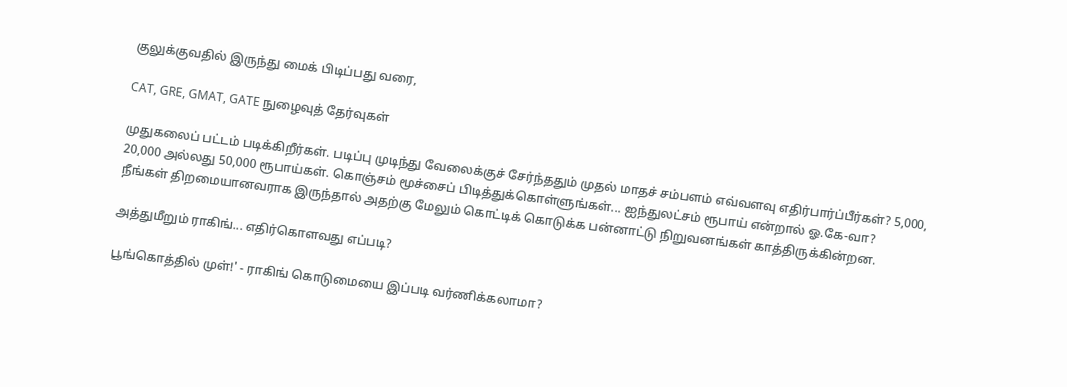குலுக்குவதில் இருந்து மைக் பிடிப்பது வரை,

CAT, GRE, GMAT, GATE நுழைவுத் தேர்வுகள்

முதுகலைப் பட்டம் படிக்கிறீர்கள். படிப்பு முடிந்து வேலைக்குச் சேர்ந்ததும் முதல் மாதச் சம்பளம் எவ்வளவு எதிர்பார்ப்பீர்கள்? 5,000, 20,000 அல்லது 50,000 ரூபாய்கள். கொஞ்சம் மூச்சைப் பிடித்துக்கொள்ளுங்கள்... ஐந்துலட்சம் ரூபாய் என்றால் ஓ.கே-வா?
நீங்கள் திறமையானவராக இருந்தால் அதற்கு மேலும் கொட்டிக் கொடுக்க பன்னாட்டு நிறுவனங்கள் காத்திருக்கின்றன.

அத்துமீறும் ராகிங்... எதிர்கொளவது எப்படி?

பூங்கொத்தில் முள்!' - ராகிங் கொடுமையை இப்படி வர்ணிக்கலாமா?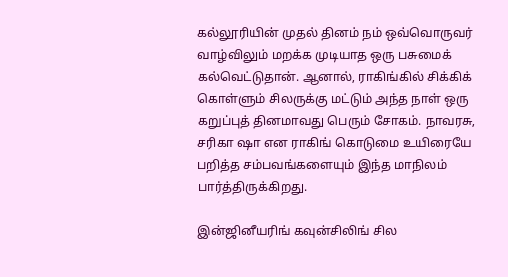கல்லூரியின் முதல் தினம் நம் ஒவ்வொருவர் வாழ்விலும் மறக்க முடியாத ஒரு பசுமைக் கல்வெட்டுதான். ஆனால், ராகிங்கில் சிக்கிக் கொள்ளும் சிலருக்கு மட்டும் அந்த நாள் ஒரு கறுப்புத் தினமாவது பெரும் சோகம். நாவரசு, சரிகா ஷா என ராகிங் கொடுமை உயிரையே பறித்த சம்பவங்களையும் இந்த மாநிலம் பார்த்திருக்கிறது.

இன்ஜினீயரிங் கவுன்சிலிங் சில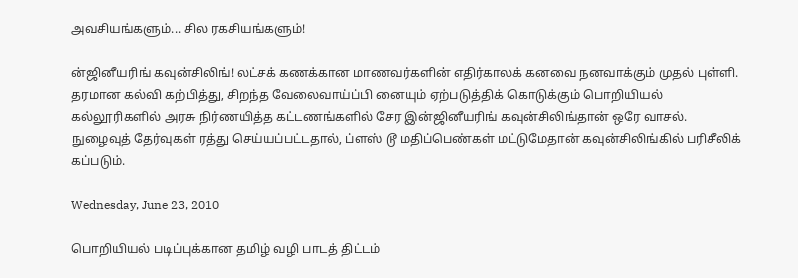அவசியங்களும்... சில ரகசியங்களும்!

ன்ஜினீயரிங் கவுன்சிலிங்! லட்சக் கணக்கான மாணவர்களின் எதிர்காலக் கனவை நனவாக்கும் முதல் புள்ளி. தரமான கல்வி கற்பித்து, சிறந்த வேலைவாய்ப்பி னையும் ஏற்படுத்திக் கொடுக்கும் பொறியியல் கல்லூரிகளில் அரசு நிர்ணயித்த கட்டணங்களில் சேர இன்ஜினீயரிங் கவுன்சிலிங்தான் ஒரே வாசல். நுழைவுத் தேர்வுகள் ரத்து செய்யப்பட்டதால், ப்ளஸ் டூ மதிப்பெண்கள் மட்டுமேதான் கவுன்சிலிங்கில் பரிசீலிக் கப்படும்.

Wednesday, June 23, 2010

பொறியியல் படிப்புக்கான தமிழ் வழி பாடத் திட்டம்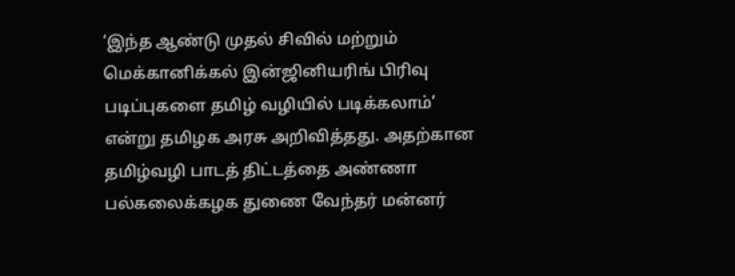‘இந்த ஆண்டு முதல் சிவில் மற்றும் மெக்கானிக்கல் இன்ஜினியரிங் பிரிவு படிப்புகளை தமிழ் வழியில் படிக்கலாம்’ என்று தமிழக அரசு அறிவித்தது. அதற்கான தமிழ்வழி பாடத் திட்டத்தை அண்ணா பல்கலைக்கழக துணை வேந்தர் மன்னர்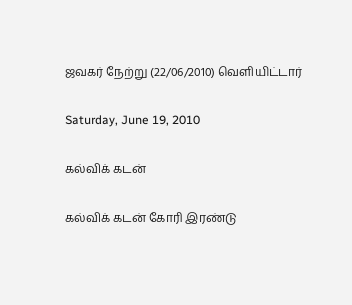ஜவகர் நேற்று (22/06/2010) வெளியிட்டார்

Saturday, June 19, 2010

கல்விக் கடன்

கல்விக் கடன் கோரி இரண்டு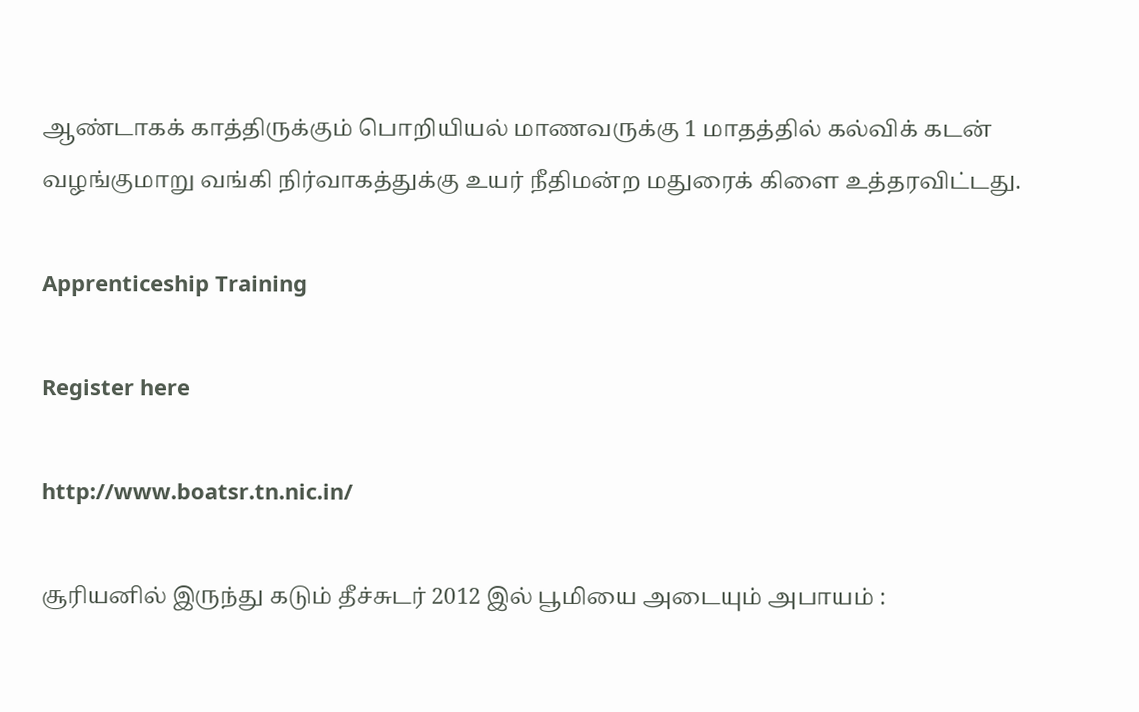ஆண்டாகக் காத்திருக்கும் பொறியியல் மாணவருக்கு 1 மாதத்தில் கல்விக் கடன் வழங்குமாறு வங்கி நிர்வாகத்துக்கு உயர் நீதிமன்ற மதுரைக் கிளை உத்தரவிட்டது.

Apprenticeship Training

Register here

http://www.boatsr.tn.nic.in/

சூரியனில் இருந்து கடும் தீச்சுடர் 2012 இல் பூமியை அடையும் அபாயம் :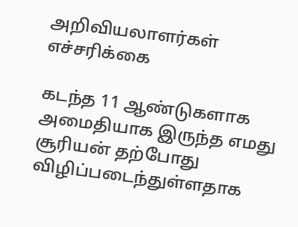அறிவியலாளர்கள் எச்சரிக்கை

கடந்த 11 ஆண்டுகளாக அமைதியாக இருந்த எமது சூரியன் தற்போது விழிப்படைந்துள்ளதாக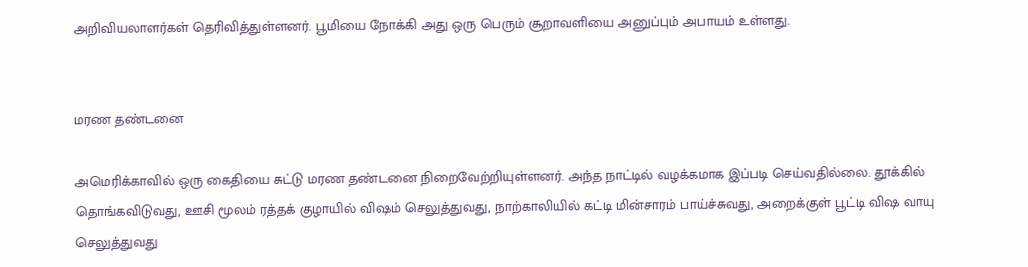அறிவியலாளர்கள் தெரிவித்துள்ளனர். பூமியை நோக்கி அது ஒரு பெரும் சூறாவளியை அனுப்பும் அபாயம் உள்ளது.


மரண தண்டனை

அமெரிக்காவில் ஒரு கைதியை சுட்டு மரண தண்டனை நிறைவேற்றியுள்ளனர். அந்த நாட்டில் வழக்கமாக இப்படி செய்வதில்லை. தூக்கில் தொங்கவிடுவது, ஊசி மூலம் ரத்தக் குழாயில் விஷம் செலுத்துவது, நாற்காலியில் கட்டி மின்சாரம் பாய்ச்சுவது, அறைக்குள் பூட்டி விஷ வாயு செலுத்துவது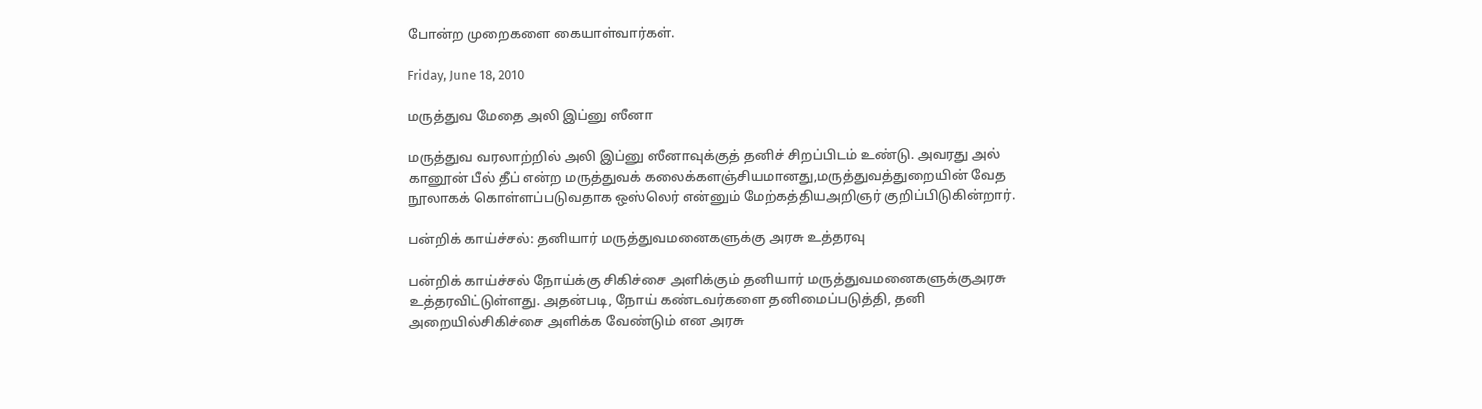போன்ற முறைகளை கையாள்வார்கள்.

Friday, June 18, 2010

மருத்துவ மேதை அலி இப்னு ஸீனா

மருத்துவ வரலாற்றில் அலி இப்னு ஸீனாவுக்குத் தனிச் சிறப்பிடம் உண்டு. அவரது அல் கானூன் பீல் தீப் என்ற மருத்துவக் கலைக்களஞ்சியமானது,மருத்துவத்துறையின் வேத நூலாகக் கொள்ளப்படுவதாக ஒஸ்லெர் என்னும் மேற்கத்தியஅறிஞர் குறிப்பிடுகின்றார்.

பன்றிக் காய்ச்சல்: தனியார் மருத்துவமனைகளுக்கு அரசு உத்தரவு

பன்றிக் காய்ச்சல் நோய்க்கு சிகிச்சை அளிக்கும் தனியார் மருத்துவமனைகளுக்குஅரசு உத்தரவிட்டுள்ளது. அதன்படி, நோய் கண்டவர்களை தனிமைப்படுத்தி, தனி அறையில்சிகிச்சை அளிக்க வேண்டும் என அரசு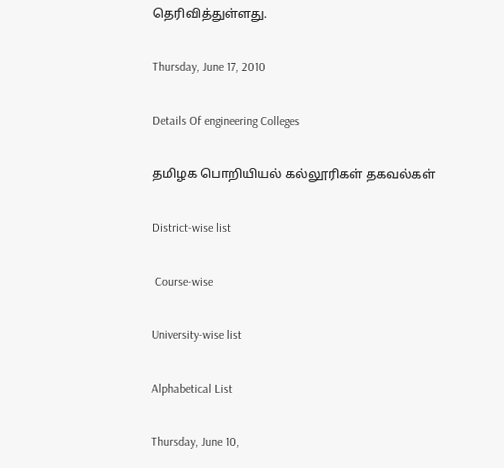தெரிவித்துள்ளது.

Thursday, June 17, 2010

Details Of engineering Colleges

தமிழக பொறியியல் கல்லூரிகள் தகவல்கள்

District-wise list

 Course-wise

University-wise list

Alphabetical List

Thursday, June 10,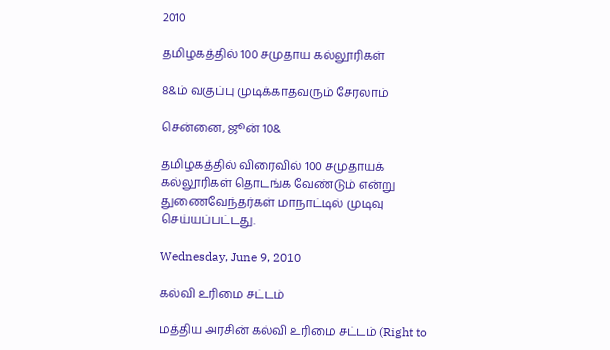2010

தமிழகத்தில் 100 சமுதாய கல்லூரிகள்

8&ம் வகுப்பு முடிக்காதவரும் சேரலாம்

சென்னை, ஜூன் 10&

தமிழகத்தில் விரைவில் 100 சமுதாயக் கல்லூரிகள் தொடங்க வேண்டும் என்று துணைவேந்தர்கள் மாநாட்டில் முடிவு செய்யப்பட்டது.

Wednesday, June 9, 2010

கல்வி உரிமை சட்டம்

மத்திய அரசின் கல்வி உரிமை சட்டம் (Right to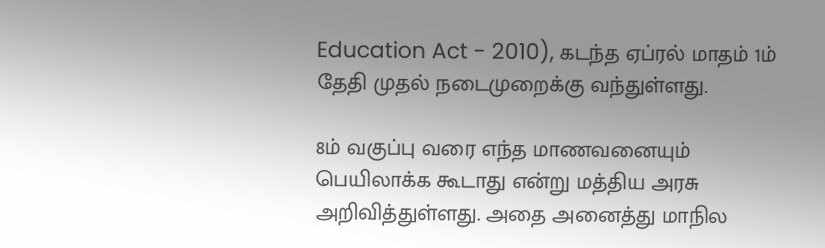Education Act - 2010), கடந்த ஏப்ரல் மாதம் 1ம் தேதி முதல் நடைமுறைக்கு வந்துள்ளது.

8ம் வகுப்பு வரை எந்த மாணவனையும் பெயிலாக்க கூடாது என்று மத்திய அரசு அறிவித்துள்ளது. அதை அனைத்து மாநில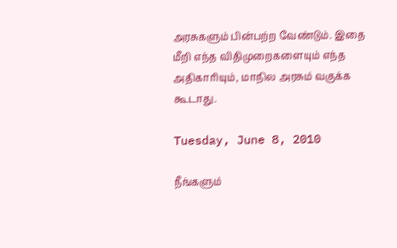அரசுகளும் பின்பற்ற வேண்டும். இதை மீறி எந்த விதிமுறைகளையும் எந்த அதிகாரியும், மாநில அரசும் வகுக்க கூடாது.

Tuesday, June 8, 2010

நீங்களும்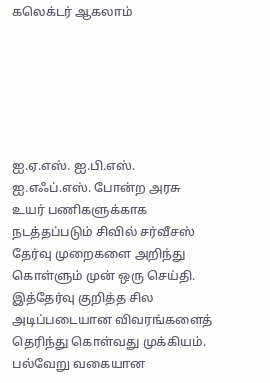கலெக்டர் ஆகலாம்






ஐ.ஏ.எஸ். ஐ.பி.எஸ். ஐ.எஃப்.எஸ். போன்ற அரசு உயர் பணிகளுக்காக நடத்தப்படும் சிவில் சர்வீசஸ் தேர்வு முறைகளை அறிந்து கொள்ளும் முன் ஒரு செய்தி.
இத்தேர்வு குறித்த சில அடிப்படையான விவரங்களைத் தெரிந்து கொள்வது முக்கியம். பல்வேறு வகையான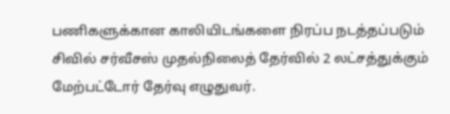பணிகளுக்கான காலியிடங்களை நிரப்ப நடத்தப்படும் சிவில் சர்வீசஸ் முதல்நிலைத் தேர்வில் 2 லட்சத்துக்கும் மேற்பட்டோர் தேர்வு எழுதுவர்.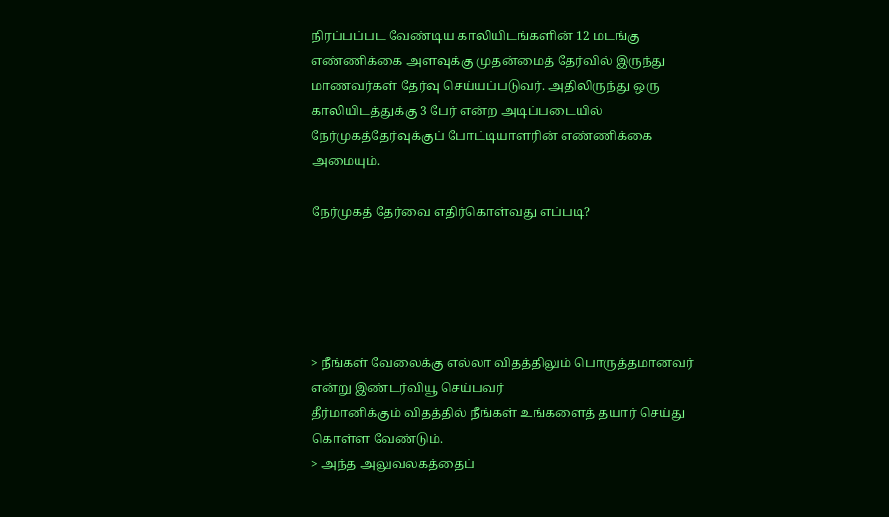நிரப்பப்பட வேண்டிய காலியிடங்களின் 12 மடங்கு எண்ணிக்கை அளவுக்கு முதன்மைத் தேர்வில் இருந்து மாணவர்கள் தேர்வு செய்யப்படுவர். அதிலிருந்து ஒரு காலியிடத்துக்கு 3 பேர் என்ற அடிப்படையில் நேர்முகத்தேர்வுக்குப் போட்டியாளரின் எண்ணிக்கை அமையும்.

நேர்முகத் தேர்வை எதிர்கொள்வது எப்படி?





> நீங்கள் வேலைக்கு எல்லா விதத்திலும் பொருத்தமானவர் என்று இண்டர்வியூ செய்பவர்
தீர்மானிக்கும் விதத்தில் நீங்கள் உங்களைத் தயார் செய்து கொள்ள வேண்டும்.
> அந்த அலுவலகத்தைப்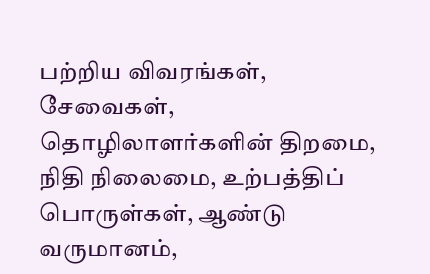பற்றிய விவரங்கள், சேவைகள்,
தொழிலாளர்களின் திறமை, நிதி நிலைமை, உற்பத்திப் பொருள்கள், ஆண்டு வருமானம்,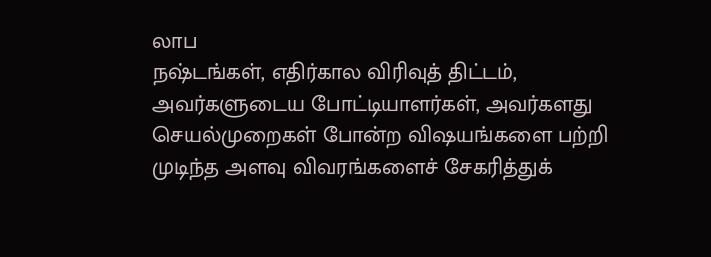லாப
நஷ்டங்கள், எதிர்கால விரிவுத் திட்டம், அவர்களுடைய போட்டியாளர்கள், அவர்களது
செயல்முறைகள் போன்ற விஷயங்களை பற்றி முடிந்த அளவு விவரங்களைச் சேகரித்துக்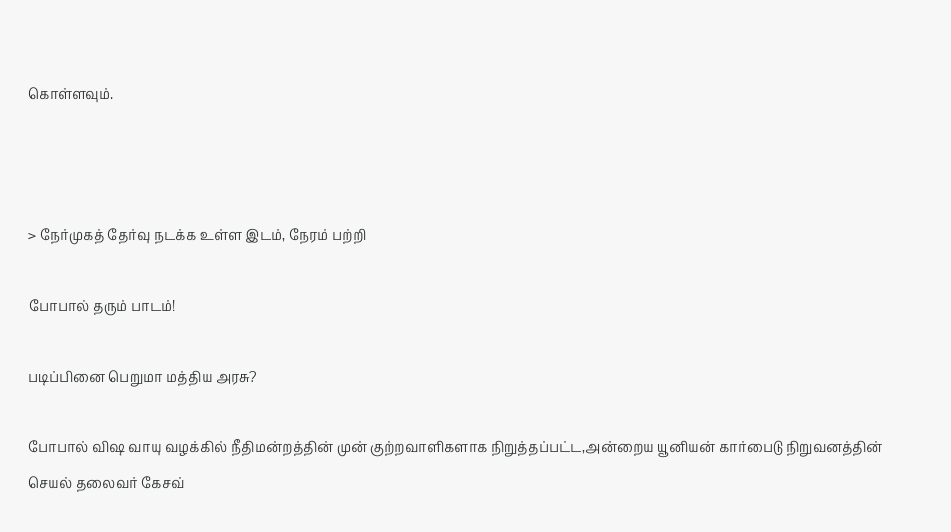கொள்ளவும்.



> நேர்முகத் தேர்வு நடக்க உள்ள இடம், நேரம் பற்றி

போபால் தரும் பாடம்!

படிப்பினை பெறுமா மத்திய அரசு?

போபால் விஷ வாயு வழக்கில் நீதிமன்றத்தின் முன் குற்றவாளிகளாக நிறுத்தப்பட்ட,அன்றைய யூனியன் கார்பைடு நிறுவனத்தின் செயல் தலைவர் கேசவ்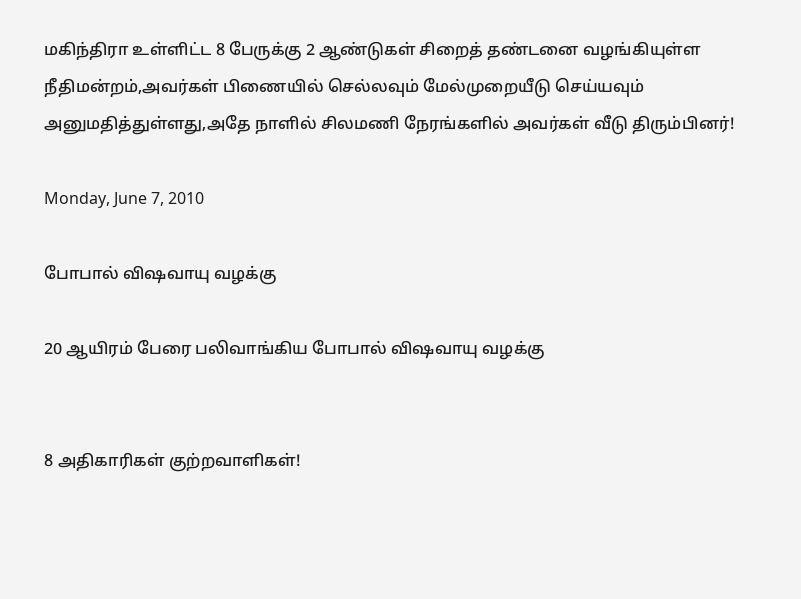மகிந்திரா உள்ளிட்ட 8 பேருக்கு 2 ஆண்டுகள் சிறைத் தண்டனை வழங்கியுள்ள நீதிமன்றம்,அவர்கள் பிணையில் செல்லவும் மேல்முறையீடு செய்யவும் அனுமதித்துள்ளது,அதே நாளில் சிலமணி நேரங்களில் அவர்கள் வீடு திரும்பினர்!

Monday, June 7, 2010

போபால் விஷவாயு வழக்கு

20 ஆயிரம் பேரை பலிவாங்கிய போபால் விஷவாயு வழக்கு


8 அதிகாரிகள் குற்றவாளிகள்!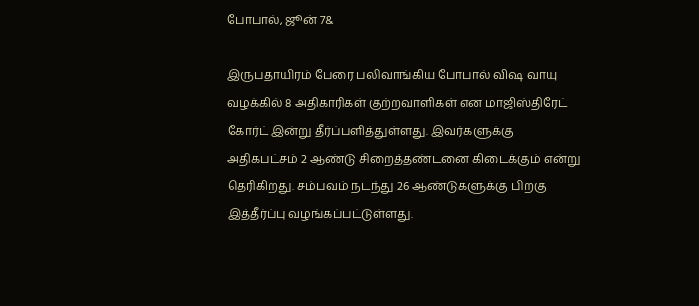போபால், ஜூன் 7&

இருபதாயிரம் பேரை பலிவாங்கிய போபால் விஷ வாயு வழக்கில் 8 அதிகாரிகள் குற்றவாளிகள் என மாஜிஸ்திரேட் கோர்ட் இன்று தீர்ப்பளித்துள்ளது. இவர்களுக்கு அதிகபட்சம் 2 ஆண்டு சிறைத்தண்டனை கிடைக்கும் என்று தெரிகிறது. சம்பவம் நடந்து 26 ஆண்டுகளுக்கு பிறகு இத்தீர்ப்பு வழங்கப்பட்டுள்ளது.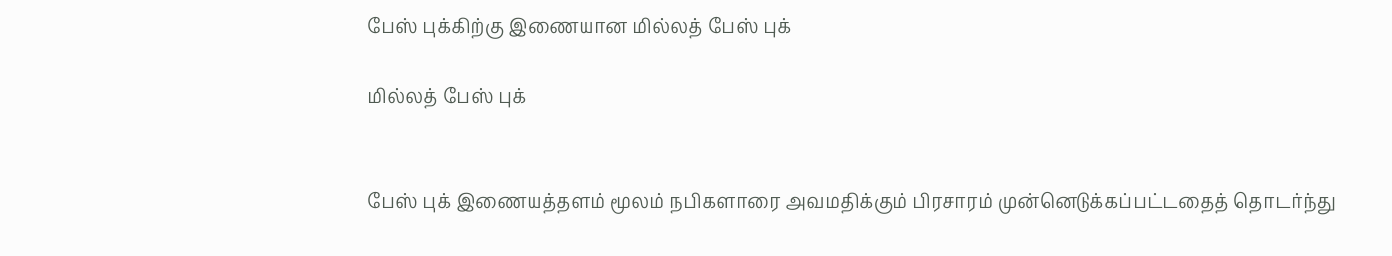பேஸ் புக்கிற்கு இணையான மில்லத் பேஸ் புக்

மில்லத் பேஸ் புக்


பேஸ் புக் இணையத்தளம் மூலம் நபிகளாரை அவமதிக்கும் பிரசாரம் முன்னெடுக்கப்பட்டதைத் தொடர்ந்து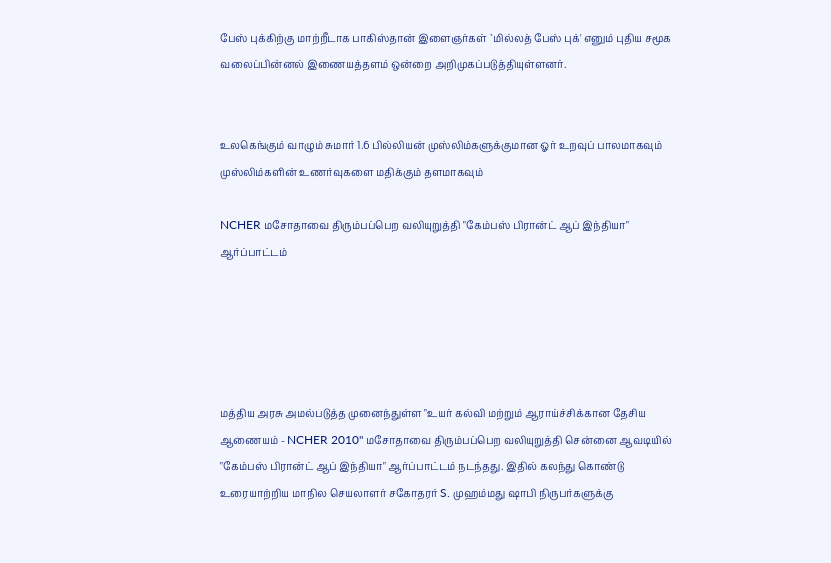பேஸ் புக்கிற்கு மாற்றீடாக பாகிஸ்தான் இளைஞர்கள் `மில்லத் பேஸ் புக்' எனும் புதிய சமூக வலைப்பின்னல் இணையத்தளம் ஒன்றை அறிமுகப்படுத்தியுள்ளனர்.


உலகெங்கும் வாழும் சுமார் 1.6 பில்லியன் முஸ்லிம்களுக்குமான ஓர் உறவுப் பாலமாகவும் முஸ்லிம்களின் உணர்வுகளை மதிக்கும் தளமாகவும்

NCHER மசோதாவை திரும்பப்பெற வலியுறுத்தி "கேம்பஸ் பிரான்ட் ஆப் இந்தியா" ஆர்ப்பாட்டம்





மத்திய அரசு அமல்படுத்த முனைந்துள்ள "உயர் கல்வி மற்றும் ஆராய்ச்சிக்கான தேசிய ஆணையம் - NCHER 2010" மசோதாவை திரும்பப்பெற வலியுறுத்தி சென்னை ஆவடியில் "கேம்பஸ் பிரான்ட் ஆப் இந்தியா" ஆர்ப்பாட்டம் நடந்தது. இதில் கலந்து கொண்டு உரையாற்றிய மாநில செயலாளர் சகோதரர் S. முஹம்மது ஷாபி நிருபர்களுக்கு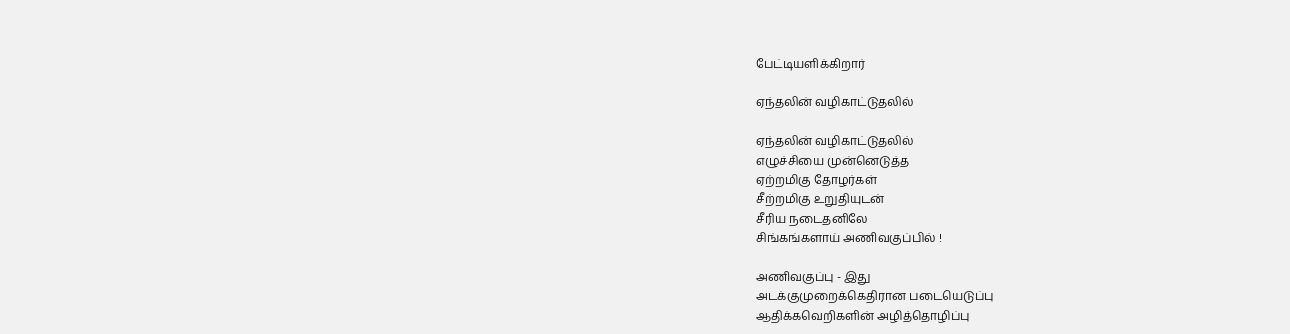பேட்டியளிக்கிறார்

ஏந்தலின் வழிகாட்டுதலில்

ஏந்தலின் வழிகாட்டுதலில்
எழுச்சியை முன்னெடுத்த
ஏற்றமிகு தோழர்கள்
சீற்றமிகு உறுதியுடன்
சீரிய நடைதனிலே
சிங்கங்களாய் அணிவகுப்பில் !

அணிவகுப்பு - இது
அடக்குமுறைக்கெதிரான படையெடுப்பு
ஆதிக்கவெறிகளின் அழித்தொழிப்பு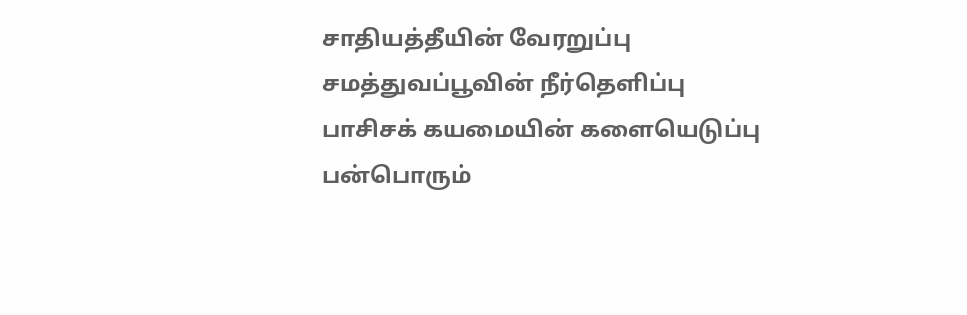சாதியத்தீயின் வேரறுப்பு
சமத்துவப்பூவின் நீர்தெளிப்பு
பாசிசக் கயமையின் களையெடுப்பு
பன்பொரும்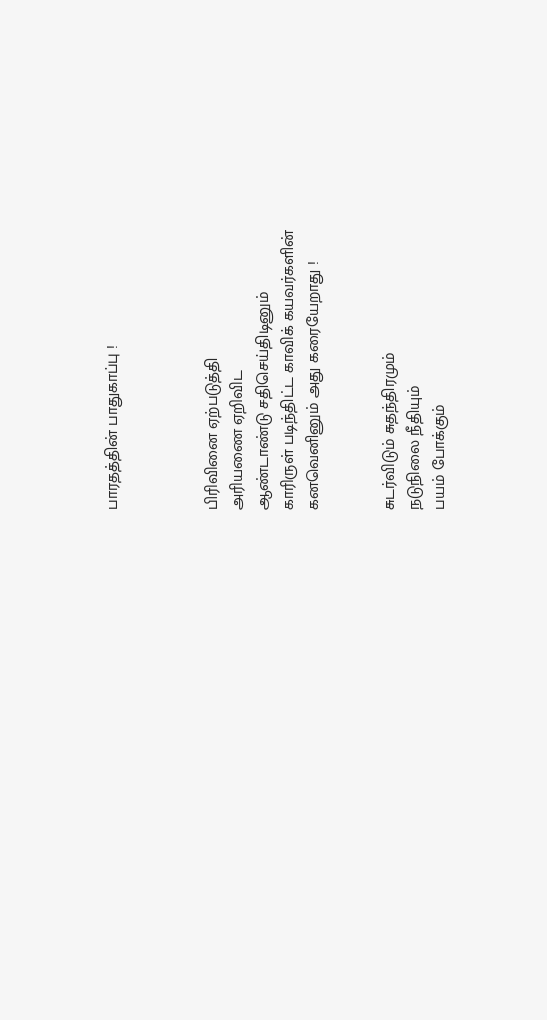பாரதத்தின் பாதுகாப்பு !



பிரிவினை ஏற்படுத்தி
அரியணை ஏறிவிட
ஆண்டாண்டு சதிசெய்திடினும்
காரிருள் படிந்திட்ட காவிக் கயவர்களின்
கனவெனினும் அது கரையேறாது !


சுடர்விடும் சுதந்திரமும்
நடுநிலை நீதியும்
பயம் போக்கும்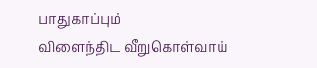பாதுகாப்பும்
விளைந்திட வீறுகொள்வாய்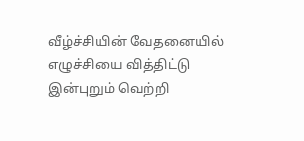வீழ்ச்சியின் வேதனையில்
எழுச்சியை வித்திட்டு
இன்புறும் வெற்றி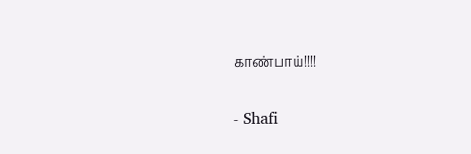காண்பாய்!!!!

- Shafi